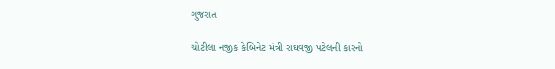ગુજરાત

ચોટીલા નજીક કેબિનેટ મંત્રી રાઘવજી પટેલની કારનો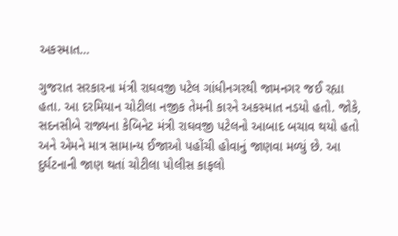અકસ્માત…

ગુજરાત સરકારના મંત્રી રાઘવજી પટેલ ગાંધીનગરથી જામનગર જઈ રહ્યા હતા. આ દરમિયાન ચોટીલા નજીક તેમની કારને અકસ્માત નડયો હતો. જોકે, સદનસીબે રાજ્યના કેબિનેટ મંત્રી રાઘવજી પટેલનો આબાદ બચાવ થયો હતો અને એમને માત્ર સામાન્ય ઈજાઓ પહોંચી હોવાનું જાણવા મળ્યું છે. આ દુર્ઘટનાની જાણ થતાં ચોટીલા પોલીસ કાફલો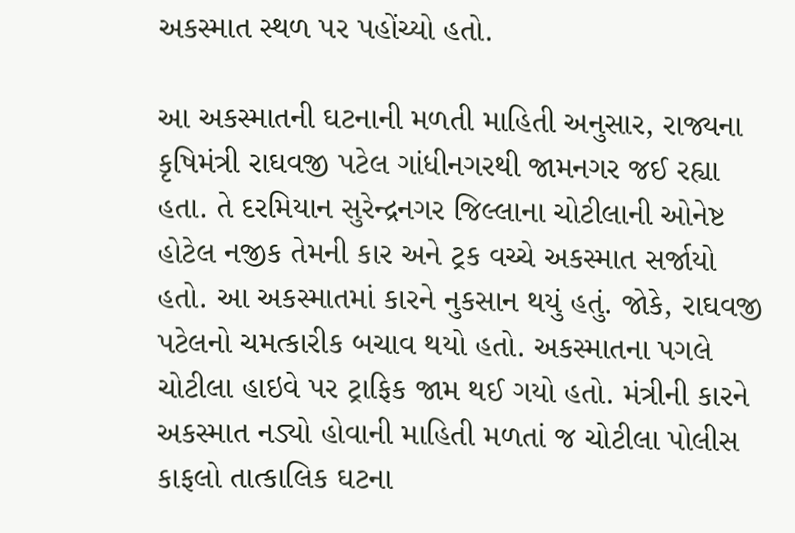અકસ્માત સ્થળ પર પહોંચ્યો હતો.

આ અકસ્માતની ઘટનાની મળતી માહિતી અનુસાર, રાજ્યના કૃષિમંત્રી રાઘવજી પટેલ ગાંધીનગરથી જામનગર જઈ રહ્યા હતા. તે દરમિયાન સુરેન્દ્રનગર જિલ્લાના ચોટીલાની ઓનેષ્ટ હોટેલ નજીક તેમની કાર અને ટ્રક વચ્ચે અકસ્માત સર્જાયો હતો. આ અકસ્માતમાં કારને નુકસાન થયું હતું. જોકે, રાઘવજી પટેલનો ચમત્કારીક બચાવ થયો હતો. અકસ્માતના પગલે ચોટીલા હાઇવે પર ટ્રાફિક જામ થઈ ગયો હતો. મંત્રીની કારને અકસ્માત નડ્યો હોવાની માહિતી મળતાં જ ચોટીલા પોલીસ કાફલો તાત્કાલિક ઘટના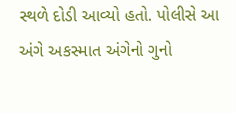સ્થળે દોડી આવ્યો હતો. પોલીસે આ અંગે અકસ્માત અંગેનો ગુનો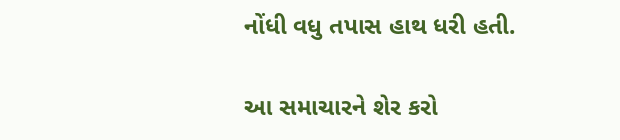નોંધી વધુ તપાસ હાથ ધરી હતી.

આ સમાચારને શેર કરો